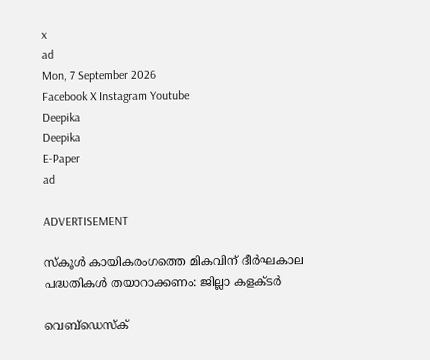x
ad
Mon, 7 September 2026
Facebook X Instagram Youtube
Deepika
Deepika
E-Paper
ad

ADVERTISEMENT

സ്‌കൂള്‍ കായികരംഗത്തെ മികവിന് ദീര്‍ഘകാല പദ്ധതികള്‍ തയാറാക്കണം: ജില്ലാ കളക്ടര്‍

വെബ്ഡെസ്ക്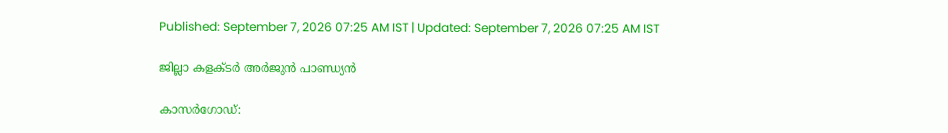Published: September 7, 2026 07:25 AM IST | Updated: September 7, 2026 07:25 AM IST

ജില്ലാ കളക്ടര്‍ അര്‍ജുന്‍ പാണ്ഡ്യന്‍

കാസര്‍ഗോഡ്: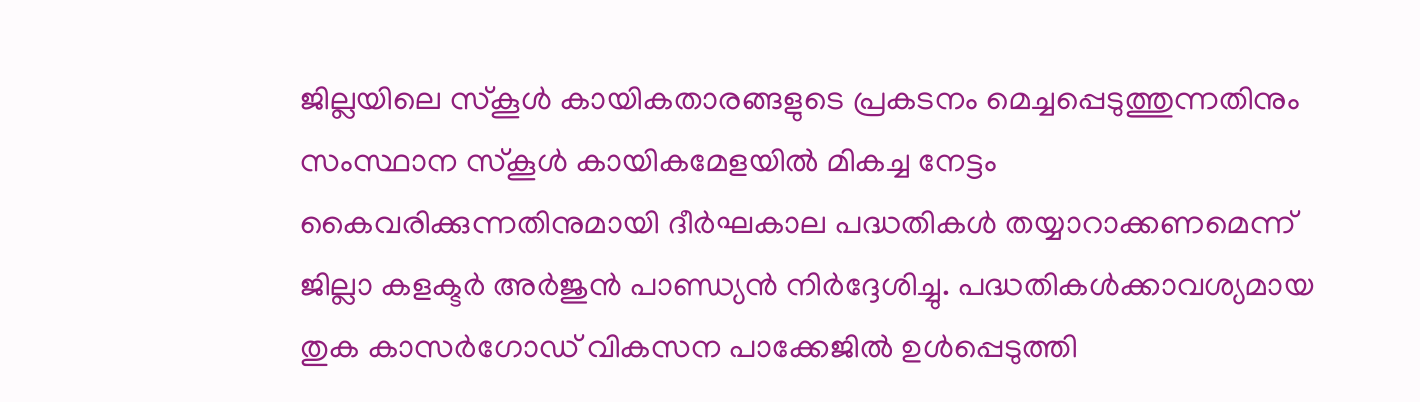ജില്ലയിലെ സ്‌കൂള്‍ കായികതാരങ്ങളുടെ പ്രകടനം മെച്ചപ്പെടുത്തുന്നതിനും സംസ്ഥാന സ്‌കൂള്‍ കായികമേളയില്‍ മികച്ച നേട്ടം കൈവരിക്കുന്നതിനുമായി ദീര്‍ഘകാല പദ്ധതികള്‍ തയ്യാറാക്കണമെന്ന് ജില്ലാ കളക്ടര്‍ അര്‍ജുന്‍ പാണ്ഡ്യന്‍ നിര്‍ദ്ദേശിച്ചു. പദ്ധതികള്‍ക്കാവശ്യമായ തുക കാസര്‍ഗോഡ് വികസന പാക്കേജില്‍ ഉള്‍പ്പെടുത്തി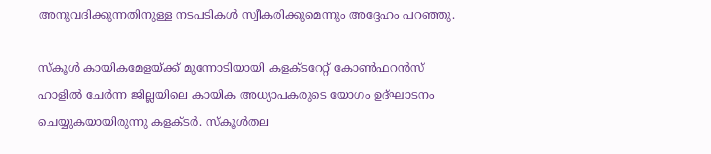അനുവദിക്കുന്നതിനുള്ള നടപടികള്‍ സ്വീകരിക്കുമെന്നും അദ്ദേഹം പറഞ്ഞു.

സ്‌കൂള്‍ കായികമേളയ്ക്ക് മുന്നോടിയായി കളക്ടറേറ്റ് കോണ്‍ഫറന്‍സ് ഹാളില്‍ ചേര്‍ന്ന ജില്ലയിലെ കായിക അധ്യാപകരുടെ യോഗം ഉദ്ഘാടനം ചെയ്യുകയായിരുന്നു കളക്ടര്‍. സ്‌കൂള്‍തല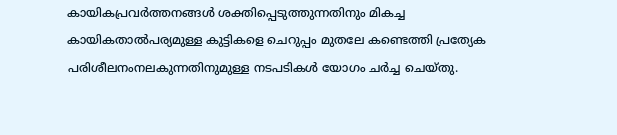കായികപ്രവര്‍ത്തനങ്ങള്‍ ശക്തിപ്പെടുത്തുന്നതിനും മികച്ച കായികതാല്‍പര്യമുള്ള കുട്ടികളെ ചെറുപ്പം മുതലേ കണ്ടെത്തി പ്രത്യേക പരിശീലനംനല‍കുന്നതിനുമുള്ള നടപടികള്‍ യോഗം ചര്‍ച്ച ചെയ്തു.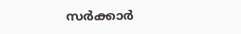സര്‍ക്കാര്‍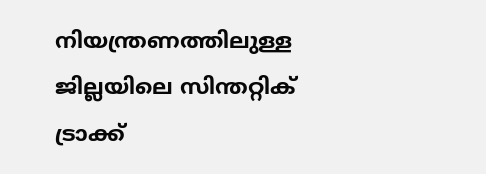നിയന്ത്രണത്തിലുള്ള ജില്ലയിലെ സിന്തറ്റിക് ട്രാക്ക്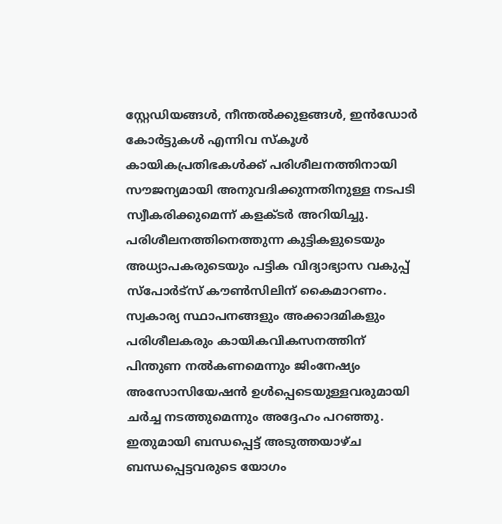സ്റ്റേഡിയങ്ങള്‍, നീന്തല്‍ക്കുളങ്ങള്‍, ഇന്‍ഡോര്‍ കോര്‍ട്ടുകള്‍ എന്നിവ സ്‌കൂള്‍ കായികപ്രതിഭകള്‍ക്ക് പരിശീലനത്തിനായി സൗജന്യമായി അനുവദിക്കുന്നതിനുള്ള നടപടി സ്വീകരിക്കുമെന്ന് കളക്ടര്‍ അറിയിച്ചു. പരിശീലനത്തിനെത്തുന്ന കുട്ടികളുടെയും അധ്യാപകരുടെയും പട്ടിക വിദ്യാഭ്യാസ വകുപ്പ് സ്‌പോര്‍ട്‌സ് കൗണ്‍സിലിന് കൈമാറണം. സ്വകാര്യ സ്ഥാപനങ്ങളും അക്കാദമികളും പരിശീലകരും കായികവികസനത്തിന് പിന്തുണ നല്‍കണമെന്നും ജിംനേഷ്യം അസോസിയേഷന്‍ ഉള്‍പ്പെടെയുള്ളവരുമായി ചര്‍ച്ച നടത്തുമെന്നും അദ്ദേഹം പറഞ്ഞു. ഇതുമായി ബന്ധപ്പെട്ട് അടുത്തയാഴ്ച ബന്ധപ്പെട്ടവരുടെ യോഗം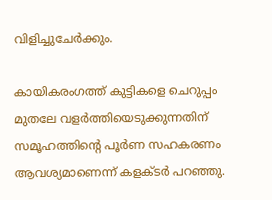വിളിച്ചുചേര്‍ക്കും.

കായികരംഗത്ത് കുട്ടികളെ ചെറുപ്പം മുതലേ വളര്‍ത്തിയെടുക്കുന്നതിന് സമൂഹത്തിന്‍റെ പൂര്‍ണ സഹകരണം ആവശ്യമാണെന്ന് കളക്ടര്‍ പറഞ്ഞു.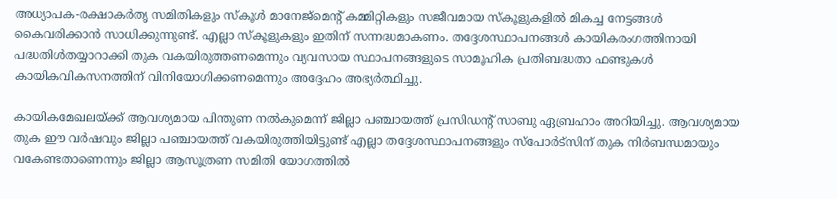അധ്യാപക-രക്ഷാകര്‍തൃ സമിതികളും സ്‌കൂള്‍ മാനേജ്‌മെന്‍റ് കമ്മിറ്റികളും സജീവമായ സ്‌കൂളുകളില്‍ മികച്ച നേട്ടങ്ങള്‍ കൈവരിക്കാന്‍ സാധിക്കുന്നുണ്ട്. എല്ലാ സ്‌കൂളുകളും ഇതിന് സന്നദ്ധമാകണം. തദ്ദേശസ്ഥാപനങ്ങള്‍ കായികരംഗത്തിനായി പദ്ധതിള്‍തയ്യാറാക്കി തുക വകയിരുത്തണമെന്നും വ്യവസായ സ്ഥാപനങ്ങളുടെ സാമൂഹിക പ്രതിബദ്ധതാ ഫണ്ടുകള്‍ കായികവികസനത്തിന് വിനിയോഗിക്കണമെന്നും അദ്ദേഹം അഭ്യര്‍ത്ഥിച്ചു.

കായികമേഖലയ്ക്ക് ആവശ്യമായ പിന്തുണ നല്‍കുമെന്ന് ജില്ലാ പഞ്ചായത്ത് പ്രസിഡന്‍റ് സാബു ഏബ്രഹാം അറിയിച്ചു. ആവശ്യമായ തുക ഈ വര്‍ഷവും ജില്ലാ പഞ്ചായത്ത് വകയിരുത്തിയിട്ടുണ്ട് എല്ലാ തദ്ദേശസ്ഥാപനങ്ങളും സ്‌പോര്‍ട്‌സിന് തുക നിര്‍ബന്ധമായും വകേണ്ടതാണെന്നും ജില്ലാ ആസൂത്രണ സമിതി യോഗത്തില്‍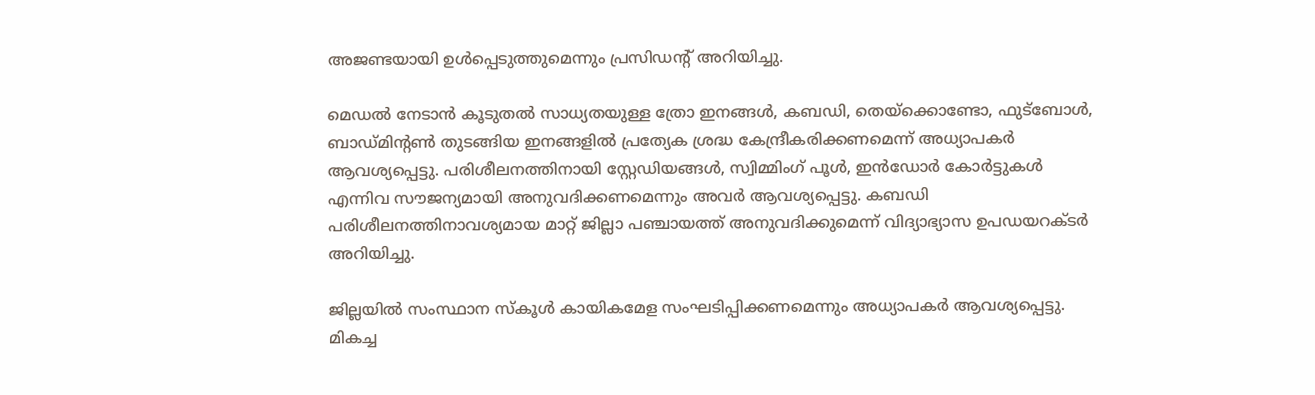അജണ്ടയായി ഉള്‍പ്പെടുത്തുമെന്നും പ്രസിഡന്‍റ് അറിയിച്ചു.

മെഡല്‍ നേടാന്‍ കൂടുതല്‍ സാധ്യതയുള്ള ത്രോ ഇനങ്ങള്‍, കബഡി, തെയ്‌ക്കൊണ്ടോ, ഫുട്‌ബോള്‍, ബാഡ്മിന്‍റണ്‍ തുടങ്ങിയ ഇനങ്ങളില്‍ പ്രത്യേക ശ്രദ്ധ കേന്ദ്രീകരിക്കണമെന്ന് അധ്യാപകര്‍ ആവശ്യപ്പെട്ടു. പരിശീലനത്തിനായി സ്റ്റേഡിയങ്ങള്‍, സ്വിമ്മിംഗ് പൂള്‍, ഇന്‍ഡോര്‍ കോര്‍ട്ടുകള്‍ എന്നിവ സൗജന്യമായി അനുവദിക്കണമെന്നും അവര്‍ ആവശ്യപ്പെട്ടു. കബഡി പരിശീലനത്തിനാവശ്യമായ മാറ്റ് ജില്ലാ പഞ്ചായത്ത് അനുവദിക്കുമെന്ന് വിദ്യാഭ്യാസ ഉപഡയറക്ടര്‍ അറിയിച്ചു.

ജില്ലയില്‍ സംസ്ഥാന സ്‌കൂള്‍ കായികമേള സംഘടിപ്പിക്കണമെന്നും അധ്യാപകര്‍ ആവശ്യപ്പെട്ടു. മികച്ച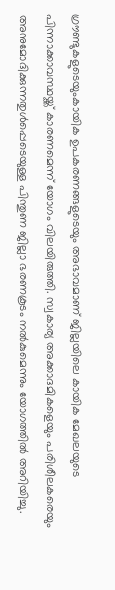ഗ്രൗണ്ടുകളുടെയുംകായിക ഉപകരണങ്ങളുടെയും അഭാവമാണ് ജില്ലയിലെ കായിക മേഖലയുടെ പിന്നാക്കാവസ്ഥയ്ക്ക് കാരണമെന്ന് യോഗം വിലയിരുത്തി. സ്വകാര്യ അക്കാദമികളെയും പരിശീലകരെയും അനുമോദിക്കുന്നതുള്‍പ്പെടെയുള്ള പിന്തുണ ജില്ലാ ഭരണകൂടം നല്‍കുമെന്നും യോഗത്തില്‍ അറിയിച്ചു.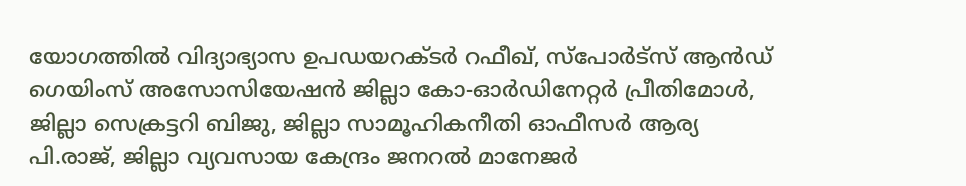യോഗത്തില്‍ വിദ്യാഭ്യാസ ഉപഡയറക്ടര്‍ റഫീഖ്, സ്‌പോര്‍ട്‌സ് ആന്‍ഡ് ഗെയിംസ് അസോസിയേഷന്‍ ജില്ലാ കോ-ഓര്‍ഡിനേറ്റര്‍ പ്രീതിമോള്‍, ജില്ലാ സെക്രട്ടറി ബിജു, ജില്ലാ സാമൂഹികനീതി ഓഫീസര്‍ ആര്യ പി.രാജ്, ജില്ലാ വ്യവസായ കേന്ദ്രം ജനറല്‍ മാനേജര്‍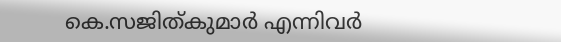കെ.സജിത്കുമാര്‍ എന്നിവര്‍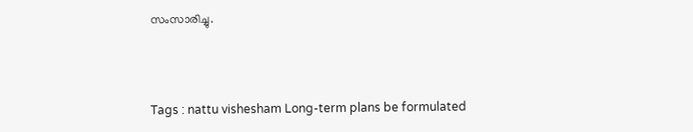സംസാരിച്ചു.



Tags : nattu vishesham Long-term plans be formulated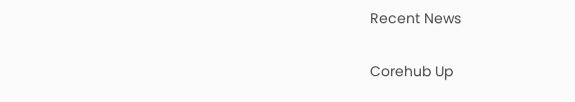Recent News

Corehub Up